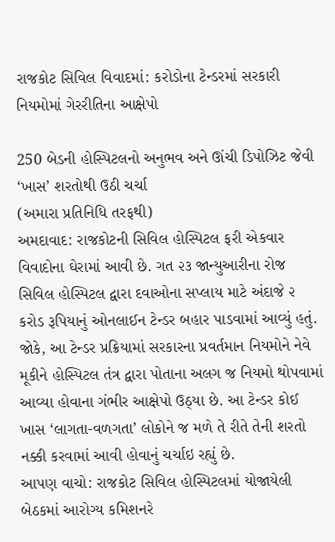રાજકોટ સિવિલ વિવાદમાં: કરોડોના ટેન્ડરમાં સરકારી નિયમોમાં ગેરરીતિના આક્ષેપો

250 બેડની હોસ્પિટલનો અનુભવ અને ઊંચી ડિપોઝિટ જેવી ‘ખાસ’ શરતોથી ઉઠી ચર્ચા
(અમારા પ્રતિનિધિ તરફથી)
અમદાવાદ: રાજકોટની સિવિલ હોસ્પિટલ ફરી એકવાર વિવાદોના ઘેરામાં આવી છે. ગત ૨૩ જાન્યુઆરીના રોજ સિવિલ હોસ્પિટલ દ્વારા દવાઓના સપ્લાય માટે અંદાજે ૨ કરોડ રૂપિયાનું ઓનલાઈન ટેન્ડર બહાર પાડવામાં આવ્યું હતું.
જોકે, આ ટેન્ડર પ્રક્રિયામાં સરકારના પ્રવર્તમાન નિયમોને નેવે મૂકીને હોસ્પિટલ તંત્ર દ્વારા પોતાના અલગ જ નિયમો થોપવામાં આવ્યા હોવાના ગંભીર આક્ષેપો ઉઠ્યા છે. આ ટેન્ડર કોઈ ખાસ ‘લાગતા-વળગતા’ લોકોને જ મળે તે રીતે તેની શરતો નક્કી કરવામાં આવી હોવાનું ચર્ચાઇ રહ્યું છે.
આપણ વાચો: રાજકોટ સિવિલ હોસ્પિટલમાં યોજાયેલી બેઠકમાં આરોગ્ય કમિશનરે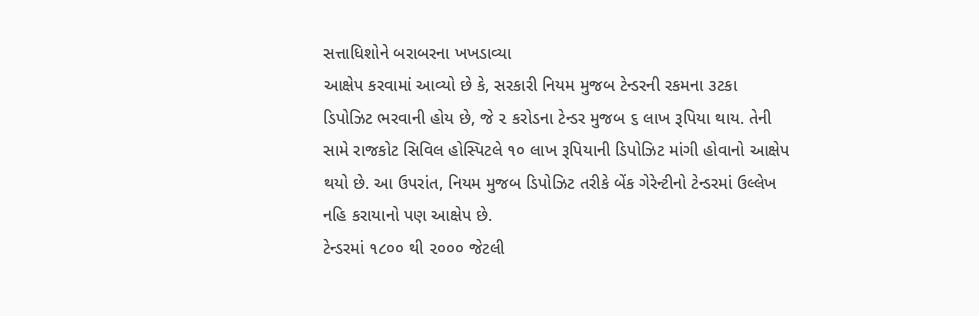સત્તાધિશોને બરાબરના ખખડાવ્યા
આક્ષેપ કરવામાં આવ્યો છે કે, સરકારી નિયમ મુજબ ટેન્ડરની રકમના ૩ટકા ડિપોઝિટ ભરવાની હોય છે, જે ૨ કરોડના ટેન્ડર મુજબ ૬ લાખ રૂપિયા થાય. તેની સામે રાજકોટ સિવિલ હોસ્પિટલે ૧૦ લાખ રૂપિયાની ડિપોઝિટ માંગી હોવાનો આક્ષેપ થયો છે. આ ઉપરાંત, નિયમ મુજબ ડિપોઝિટ તરીકે બેંક ગેરેન્ટીનો ટેન્ડરમાં ઉલ્લેખ નહિ કરાયાનો પણ આક્ષેપ છે.
ટેન્ડરમાં ૧૮૦૦ થી ૨૦૦૦ જેટલી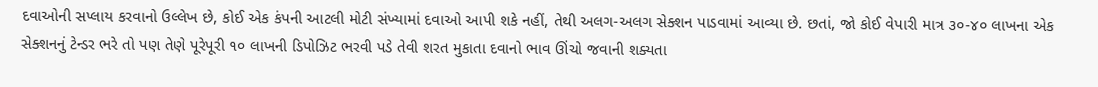દવાઓની સપ્લાય કરવાનો ઉલ્લેખ છે, કોઈ એક કંપની આટલી મોટી સંખ્યામાં દવાઓ આપી શકે નહીં, તેથી અલગ-અલગ સેક્શન પાડવામાં આવ્યા છે. છતાં, જો કોઈ વેપારી માત્ર ૩૦-૪૦ લાખના એક સેક્શનનું ટેન્ડર ભરે તો પણ તેણે પૂરેપૂરી ૧૦ લાખની ડિપોઝિટ ભરવી પડે તેવી શરત મુકાતા દવાનો ભાવ ઊંચો જવાની શક્યતા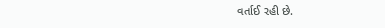વર્તાઈ રહી છે.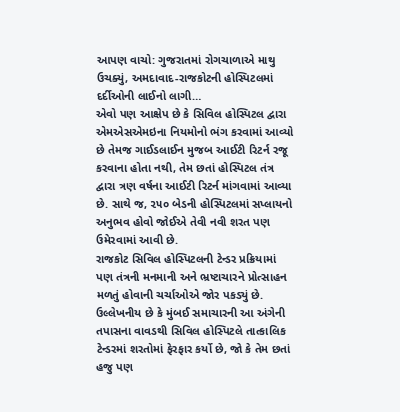આપણ વાચો: ગુજરાતમાં રોગચાળાએ માથુ ઉચક્યું, અમદાવાદ-રાજકોટની હોસ્પિટલમાં દર્દીઓની લાઈનો લાગી…
એવો પણ આક્ષેપ છે કે સિવિલ હોસ્પિટલ દ્વારા એમએસએમઇના નિયમોનો ભંગ કરવામાં આવ્યો છે તેમજ ગાઈડલાઈન મુજબ આઈટી રિટર્ન રજૂ કરવાના હોતા નથી, તેમ છતાં હોસ્પિટલ તંત્ર દ્વારા ત્રણ વર્ષના આઈટી રિટર્ન માંગવામાં આવ્યા છે. સાથે જ, ૨૫૦ બેડની હોસ્પિટલમાં સપ્લાયનો અનુભવ હોવો જોઈએ તેવી નવી શરત પણ ઉમેરવામાં આવી છે.
રાજકોટ સિવિલ હોસ્પિટલની ટેન્ડર પ્રક્રિયામાં પણ તંત્રની મનમાની અને ભ્રષ્ટાચારને પ્રોત્સાહન મળતું હોવાની ચર્ચાઓએ જોર પકડ્યું છે. ઉલ્લેખનીય છે કે મુંબઈ સમાચારની આ અંગેની તપાસના વાવડથી સિવિલ હોસ્પિટલે તાત્કાલિક ટેન્ડરમાં શરતોમાં ફેરફાર કર્યો છે, જો કે તેમ છતાં હજુ પણ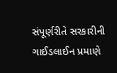સંપૂર્ણરીતે સરકારીની ગાઈડલાઈન પ્રમાણે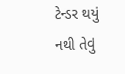ટેન્ડર થયું નથી તેવું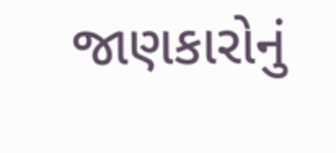જાણકારોનું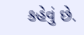કહેવું છે.